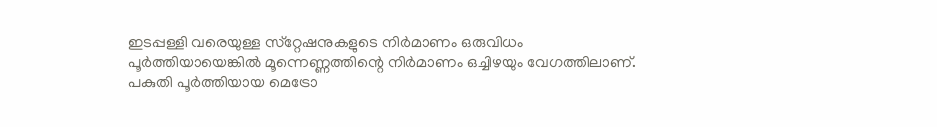ഇടപ്പള്ളി വരെയുള്ള സ്‌റ്റേഷനുകളുടെ നിര്‍മാണം ഒരുവിധം പൂര്‍ത്തിയായെങ്കില്‍ മൂന്നെണ്ണത്തിന്റെ നിര്‍മാണം ഒച്ചിഴയും വേഗത്തിലാണ്. പകുതി പൂര്‍ത്തിയായ മെട്രോ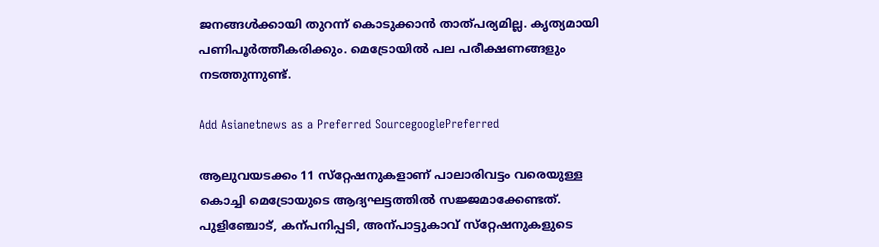ജനങ്ങള്‍ക്കായി തുറന്ന് കൊടുക്കാന്‍ താത്പര്യമില്ല. കൃത്യമായി പണിപൂര്‍ത്തീകരിക്കും. മെട്രോയില്‍ പല പരീക്ഷണങ്ങളും നടത്തുന്നുണ്ട്.

Add Asianetnews as a Preferred SourcegooglePreferred

ആലുവയടക്കം 11 സ്‌റ്റേഷനുകളാണ് പാലാരിവട്ടം വരെയുള്ള കൊച്ചി മെട്രോയുടെ ആദ്യഘട്ടത്തില്‍ സജ്ജമാക്കേണ്ടത്. പുളിഞ്ചോട്, കന്പനിപ്പടി, അന്പാട്ടുകാവ് സ്‌റ്റേഷനുകളുടെ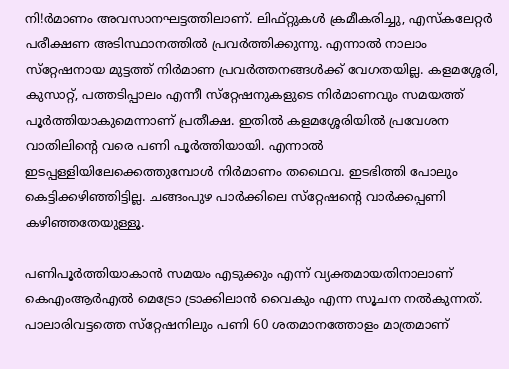നി!ര്‍മാണം അവസാനഘട്ടത്തിലാണ്. ലിഫ്റ്റുകള്‍ ക്രമീകരിച്ചു, എസ്‌കലേറ്റര്‍ പരീക്ഷണ അടിസ്ഥാനത്തില്‍ പ്രവര്‍ത്തിക്കുന്നു. എന്നാല്‍ നാലാം സ്‌റ്റേഷനായ മുട്ടത്ത് നിര്‍മാണ പ്രവര്‍ത്തനങ്ങള്‍ക്ക് വേഗതയില്ല. കളമശ്ശേരി, കുസാറ്റ്, പത്തടിപ്പാലം എന്നീ സ്‌റ്റേഷനുകളുടെ നിര്‍മാണവും സമയത്ത് പൂര്‍ത്തിയാകുമെന്നാണ് പ്രതീക്ഷ. ഇതില്‍ കളമശ്ശേരിയില്‍ പ്രവേശന വാതിലിന്റെ വരെ പണി പൂര്‍ത്തിയായി. എന്നാല്‍ ഇടപ്പള്ളിയിലേക്കെത്തുമ്പോള്‍ നിര്‍മാണം തഥൈവ. ഇടഭിത്തി പോലും കെട്ടിക്കഴിഞ്ഞിട്ടില്ല. ചങ്ങംപുഴ പാര്‍ക്കിലെ സ്‌റ്റേഷന്റെ വാര്‍ക്കപ്പണി കഴിഞ്ഞതേയുള്ളൂ.

പണിപൂര്‍ത്തിയാകാന്‍ സമയം എടുക്കും എന്ന് വ്യക്തമായതിനാലാണ് കെഎംആര്‍എല്‍ മെട്രോ ട്രാക്കിലാന്‍ വൈകും എന്ന സൂചന നല്‍കുന്നത്. പാലാരിവട്ടത്തെ സ്‌റ്റേഷനിലും പണി 60 ശതമാനത്തോളം മാത്രമാണ്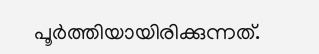പൂര്‍ത്തിയായിരിക്കുന്നത്.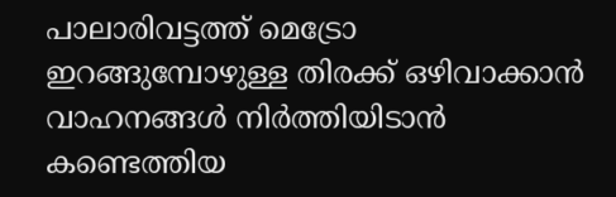പാലാരിവട്ടത്ത് മെട്രോ ഇറങ്ങുമ്പോഴുള്ള തിരക്ക് ഒഴിവാക്കാന്‍ വാഹനങ്ങള്‍ നിര്‍ത്തിയിടാന്‍ കണ്ടെത്തിയ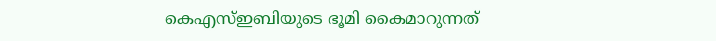കെഎസ്ഇബിയുടെ ഭൂമി കൈമാറുന്നത്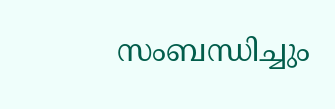സംബന്ധിച്ചും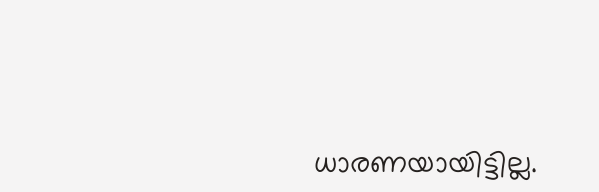ധാരണയായിട്ടില്ല.